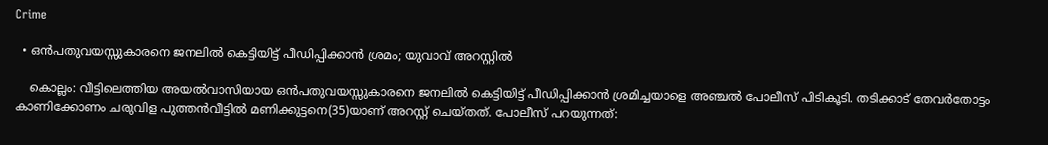Crime

  • ഒന്‍പതുവയസ്സുകാരനെ ജനലില്‍ കെട്ടിയിട്ട് പീഡിപ്പിക്കാന്‍ ശ്രമം; യുവാവ് അറസ്റ്റില്‍

    കൊല്ലം: വീട്ടിലെത്തിയ അയല്‍വാസിയായ ഒന്‍പതുവയസ്സുകാരനെ ജനലില്‍ കെട്ടിയിട്ട് പീഡിപ്പിക്കാന്‍ ശ്രമിച്ചയാളെ അഞ്ചല്‍ പോലീസ് പിടികൂടി. തടിക്കാട് തേവര്‍തോട്ടം കാണിക്കോണം ചരുവിള പുത്തന്‍വീട്ടില്‍ മണിക്കുട്ടനെ(35)യാണ് അറസ്റ്റ് ചെയ്തത്. പോലീസ് പറയുന്നത്: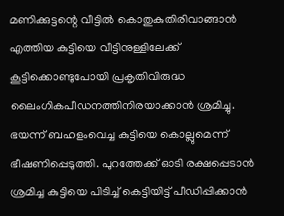മണിക്കുട്ടന്റെ വീട്ടില്‍ കൊതുകുതിരിവാങ്ങാന്‍ എത്തിയ കുട്ടിയെ വീട്ടിനുള്ളിലേക്ക് കൂട്ടിക്കൊണ്ടുപോയി പ്രകൃതിവിരുദ്ധ ലൈംഗികപീഡനത്തിനിരയാക്കാന്‍ ശ്രമിച്ചു. ഭയന്ന് ബഹളംവെച്ച കുട്ടിയെ കൊല്ലുമെന്ന് ഭീഷണിപ്പെടുത്തി. പുറത്തേക്ക് ഓടി രക്ഷപ്പെടാന്‍ ശ്രമിച്ച കുട്ടിയെ പിടിച്ച് കെട്ടിയിട്ട് പീഡിപ്പിക്കാന്‍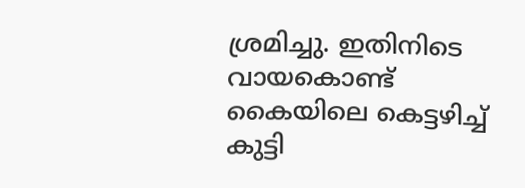ശ്രമിച്ചു. ഇതിനിടെ വായകൊണ്ട് കൈയിലെ കെട്ടഴിച്ച് കുട്ടി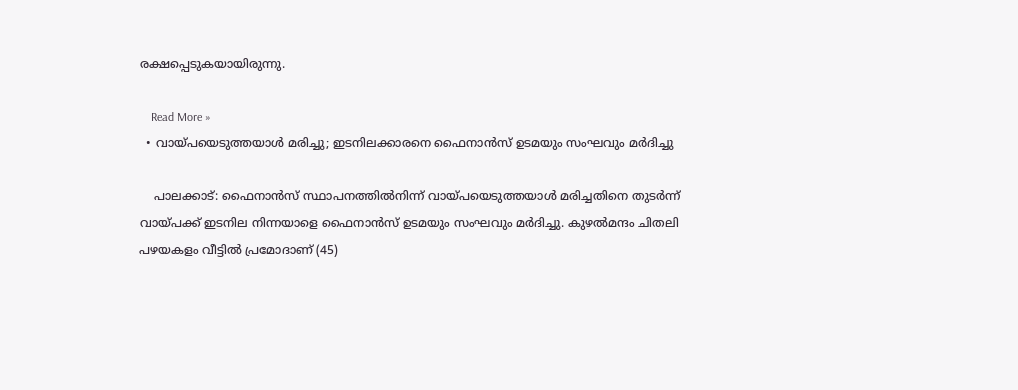രക്ഷപ്പെടുകയായിരുന്നു.

    Read More »
  • വായ്പയെടുത്തയാള്‍ മരിച്ചു; ഇടനിലക്കാരനെ ഫൈനാന്‍സ് ഉടമയും സംഘവും മര്‍ദിച്ചു

    പാലക്കാട്: ഫൈനാന്‍സ് സ്ഥാപനത്തില്‍നിന്ന് വായ്പയെടുത്തയാള്‍ മരിച്ചതിനെ തുടര്‍ന്ന് വായ്പക്ക് ഇടനില നിന്നയാളെ ഫൈനാന്‍സ് ഉടമയും സംഘവും മര്‍ദിച്ചു. കുഴല്‍മന്ദം ചിതലി പഴയകളം വീട്ടില്‍ പ്രമോദാണ് (45)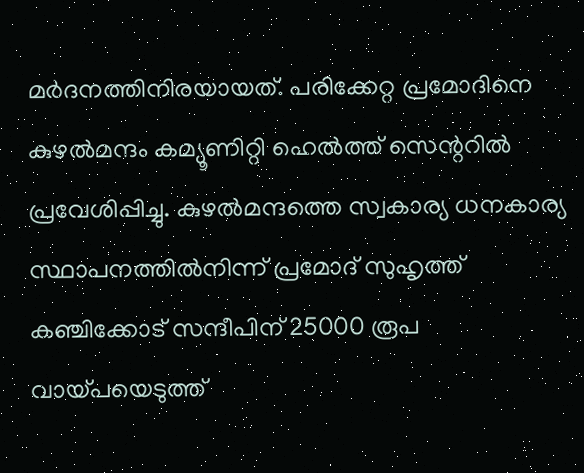മര്‍ദനത്തിനിരയായത്. പരിക്കേറ്റ പ്രമോദിനെ കുഴല്‍മന്ദം കമ്യൂണിറ്റി ഹെല്‍ത്ത് സെന്ററില്‍ പ്രവേശിപ്പിച്ചു. കുഴല്‍മന്ദത്തെ സ്വകാര്യ ധനകാര്യ സ്ഥാപനത്തില്‍നിന്ന് പ്രമോദ് സുഹൃത്ത് കഞ്ചിക്കോട് സന്ദീപിന് 25000 രൂപ വായ്പയെടുത്ത്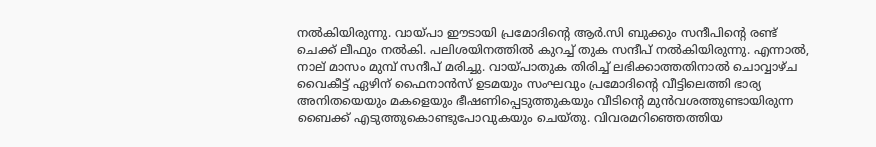നല്‍കിയിരുന്നു. വായ്പാ ഈടായി പ്രമോദിന്റെ ആര്‍.സി ബുക്കും സന്ദീപിന്റെ രണ്ട് ചെക്ക് ലീഫും നല്‍കി. പലിശയിനത്തില്‍ കുറച്ച് തുക സന്ദീപ് നല്‍കിയിരുന്നു. എന്നാല്‍, നാല് മാസം മുമ്പ് സന്ദീപ് മരിച്ചു. വായ്പാതുക തിരിച്ച് ലഭിക്കാത്തതിനാല്‍ ചൊവ്വാഴ്ച വൈകീട്ട് ഏഴിന് ഫൈനാന്‍സ് ഉടമയും സംഘവും പ്രമോദിന്റെ വീട്ടിലെത്തി ഭാര്യ അനിതയെയും മകളെയും ഭീഷണിപ്പെടുത്തുകയും വീടിന്റെ മുന്‍വശത്തുണ്ടായിരുന്ന ബൈക്ക് എടുത്തുകൊണ്ടുപോവുകയും ചെയ്തു. വിവരമറിഞ്ഞെത്തിയ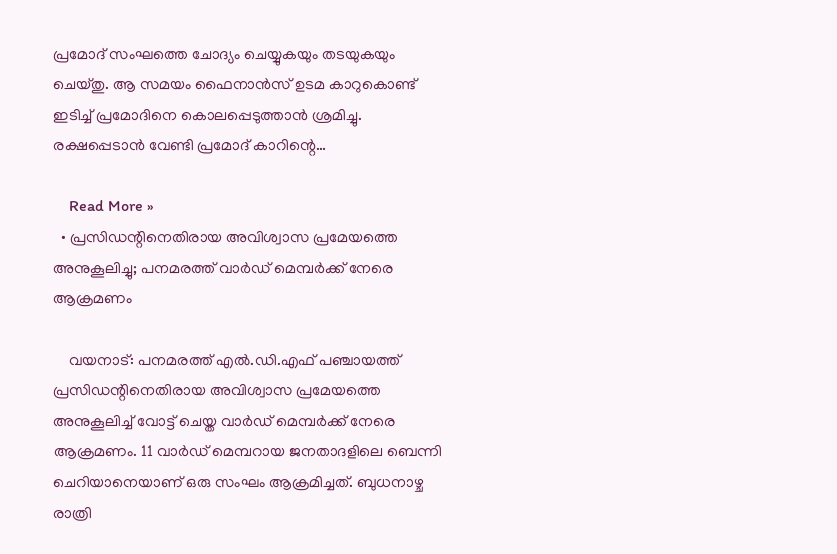പ്രമോദ് സംഘത്തെ ചോദ്യം ചെയ്യുകയും തടയുകയും ചെയ്തു. ആ സമയം ഫൈനാന്‍സ് ഉടമ കാറുകൊണ്ട് ഇടിച്ച് പ്രമോദിനെ കൊലപ്പെടുത്താന്‍ ശ്രമിച്ചു. രക്ഷപ്പെടാന്‍ വേണ്ടി പ്രമോദ് കാറിന്റെ…

    Read More »
  • പ്രസിഡന്റിനെതിരായ അവിശ്വാസ പ്രമേയത്തെ അനുകൂലിച്ചു; പനമരത്ത് വാര്‍ഡ് മെമ്പര്‍ക്ക് നേരെ ആക്രമണം

    വയനാട്: പനമരത്ത് എല്‍.ഡി.എഫ് പഞ്ചായത്ത് പ്രസിഡന്റിനെതിരായ അവിശ്വാസ പ്രമേയത്തെ അനുകൂലിച്ച് വോട്ട് ചെയ്ത വാര്‍ഡ് മെമ്പര്‍ക്ക് നേരെ ആക്രമണം. 11 വാര്‍ഡ് മെമ്പറായ ജനതാദളിലെ ബെന്നി ചെറിയാനെയാണ് ഒരു സംഘം ആക്രമിച്ചത്. ബുധനാഴ്ച രാത്രി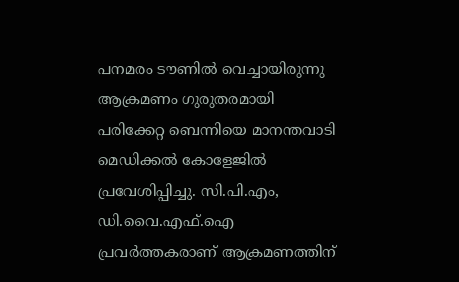പനമരം ടൗണില്‍ വെച്ചായിരുന്നു ആക്രമണം ഗുരുതരമായി പരിക്കേറ്റ ബെന്നിയെ മാനന്തവാടി മെഡിക്കല്‍ കോളേജില്‍ പ്രവേശിപ്പിച്ചു. സി.പി.എം, ഡി.വൈ.എഫ്.ഐ പ്രവര്‍ത്തകരാണ് ആക്രമണത്തിന്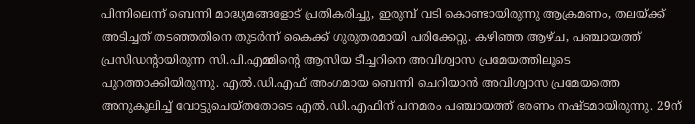പിന്നിലെന്ന് ബെന്നി മാദ്ധ്യമങ്ങളോട് പ്രതികരിച്ചു, ഇരുമ്പ് വടി കൊണ്ടായിരുന്നു ആക്രമണം, തലയ്ക്ക് അടിച്ചത് തടഞ്ഞതിനെ തുടര്‍ന്ന് കൈക്ക് ഗുരുതരമായി പരിക്കേറ്റു. കഴിഞ്ഞ ആഴ്ച, പഞ്ചായത്ത് പ്രസിഡന്റായിരുന്ന സി.പി.എമ്മിന്റെ ആസിയ ടീച്ചറിനെ അവിശ്വാസ പ്രമേയത്തിലൂടെ പുറത്താക്കിയിരുന്നു. എല്‍.ഡി.എഫ് അംഗമായ ബെന്നി ചെറിയാന്‍ അവിശ്വാസ പ്രമേയത്തെ അനുകൂലിച്ച് വോട്ടുചെയ്തതോടെ എല്‍.ഡി.എഫിന് പനമരം പഞ്ചായത്ത് ഭരണം നഷ്ടമായിരുന്നു. 29ന്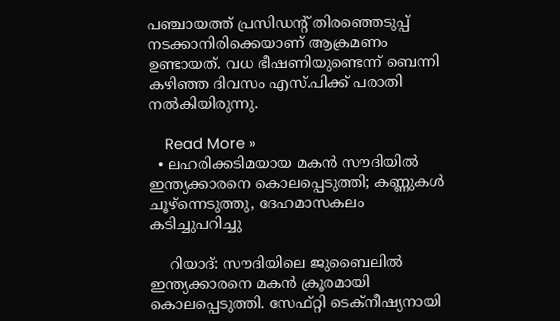പഞ്ചായത്ത് പ്രസിഡന്റ് തിരഞ്ഞെടുപ്പ് നടക്കാനിരിക്കെയാണ് ആക്രമണം ഉണ്ടായത്. വധ ഭീഷണിയുണ്ടെന്ന് ബെന്നി കഴിഞ്ഞ ദിവസം എസ്.പിക്ക് പരാതി നല്‍കിയിരുന്നു.

    Read More »
  • ലഹരിക്കടിമയായ മകന്‍ സൗദിയില്‍ ഇന്ത്യക്കാരനെ കൊലപ്പെടുത്തി; കണ്ണുകള്‍ ചൂഴ്‌ന്നെടുത്തു, ദേഹമാസകലം കടിച്ചുപറിച്ചു

    റിയാദ്: സൗദിയിലെ ജുബൈലില്‍ ഇന്ത്യക്കാരനെ മകന്‍ ക്രൂരമായി കൊലപ്പെടുത്തി. സേഫ്റ്റി ടെക്നീഷ്യനായി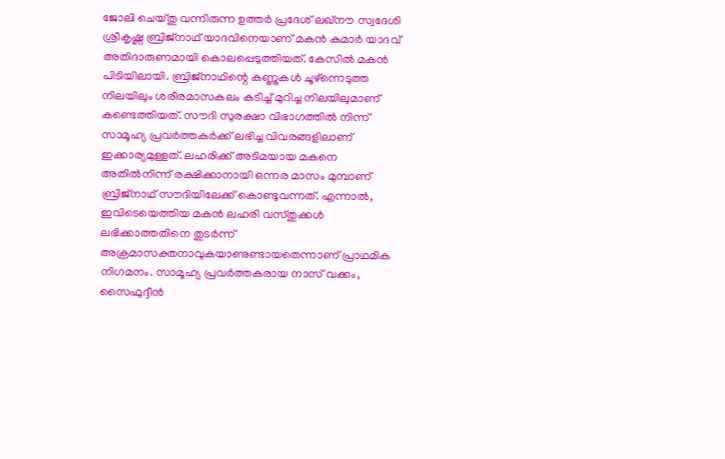ജോലി ചെയ്തു വന്നിരുന്ന ഉത്തര്‍ പ്രദേശ് ലഖ്നൗ സ്വദേശി ശ്രീകൃഷ്ണ ബ്രിജ്നാഥ് യാദവിനെയാണ് മകന്‍ കുമാര്‍ യാദവ് അതിദാരുണമായി കൊലപ്പെടുത്തിയത്. കേസില്‍ മകന്‍ പിടിയിലായി. ബ്രിജ്നാഥിന്റെ കണ്ണുകള്‍ ചൂഴ്ന്നെടുത്ത നിലയിലും ശരീരമാസകലം കടിച്ച് മുറിച്ച നിലയിലുമാണ് കണ്ടെത്തിയത്. സൗദി സുരക്ഷാ വിഭാഗത്തില്‍ നിന്ന് സാമൂഹ്യ പ്രവര്‍ത്തകര്‍ക്ക് ലഭിച്ച വിവരങ്ങളിലാണ് ഇക്കാര്യമുള്ളത്. ലഹരിക്ക് അടിമയായ മകനെ അതില്‍നിന്ന് രക്ഷിക്കാനായി ഒന്നര മാസം മുമ്പാണ് ബ്രിജ്നാഥ് സൗദിയിലേക്ക് കൊണ്ടുവന്നത്. എന്നാല്‍, ഇവിടെയെത്തിയ മകന്‍ ലഹരി വസ്തുക്കള്‍ ലഭിക്കാത്തതിനെ തുടര്‍ന്ന് അക്രമാസക്തനാവുകയാണുണ്ടായതെന്നാണ് പ്രാഥമിക നിഗമനം. സാമൂഹ്യ പ്രവര്‍ത്തകരായ നാസ് വക്കം, സൈഫുദ്ദീന്‍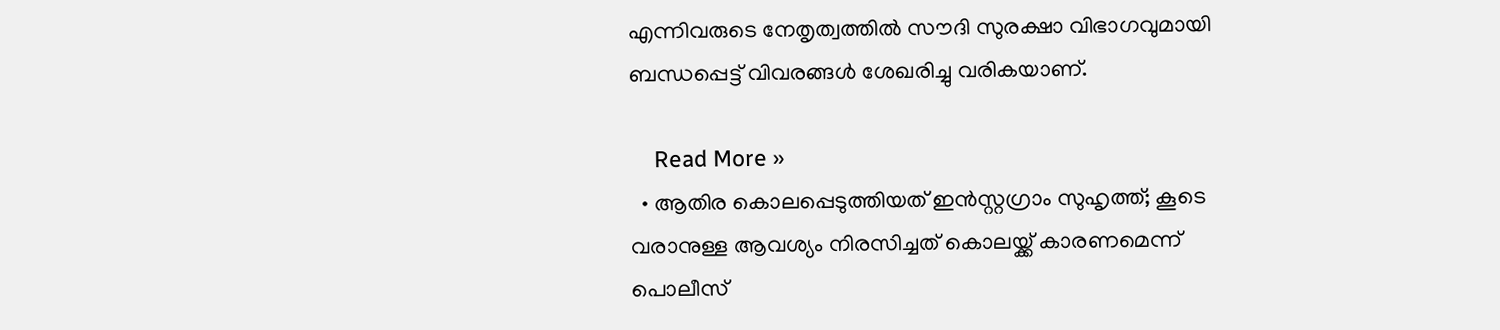എന്നിവരുടെ നേതൃത്വത്തില്‍ സൗദി സുരക്ഷാ വിഭാഗവുമായി ബന്ധപ്പെട്ട് വിവരങ്ങള്‍ ശേഖരിച്ചു വരികയാണ്.

    Read More »
  • ആതിര കൊലപ്പെടുത്തിയത് ഇന്‍സ്റ്റഗ്രാം സുഹൃത്ത്; കൂടെ വരാനുള്ള ആവശ്യം നിരസിച്ചത് കൊലയ്ക്ക് കാരണമെന്ന് പൊലീസ്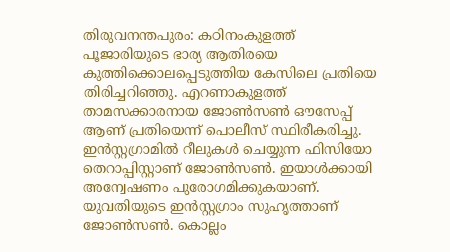തിരുവനന്തപുരം: കഠിനംകുളത്ത് പൂജാരിയുടെ ഭാര്യ ആതിരയെ കുത്തിക്കൊലപ്പെടുത്തിയ കേസിലെ പ്രതിയെ തിരിച്ചറിഞ്ഞു. എറണാകുളത്ത് താമസക്കാരനായ ജോണ്‍സണ്‍ ഔസേപ്പ് ആണ് പ്രതിയെന്ന് പൊലീസ് സ്ഥിരീകരിച്ചു. ഇന്‍സ്റ്റഗ്രാമില്‍ റീലുകള്‍ ചെയ്യുന്ന ഫിസിയോ തെറാപ്പിസ്റ്റാണ് ജോണ്‍സണ്‍. ഇയാള്‍ക്കായി അന്വേഷണം പുരോഗമിക്കുകയാണ്. യുവതിയുടെ ഇന്‍സ്റ്റഗ്രാം സുഹൃത്താണ് ജോണ്‍സണ്‍. കൊല്ലം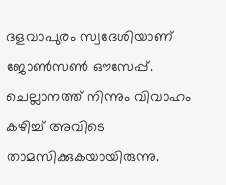ദളവാപുരം സ്വദേശിയാണ് ജോണ്‍സണ്‍ ഔസേപ്പ്. ചെല്ലാനത്ത് നിന്നും വിവാഹം കഴിച്ച് അവിടെ താമസിക്കുകയായിരുന്നു.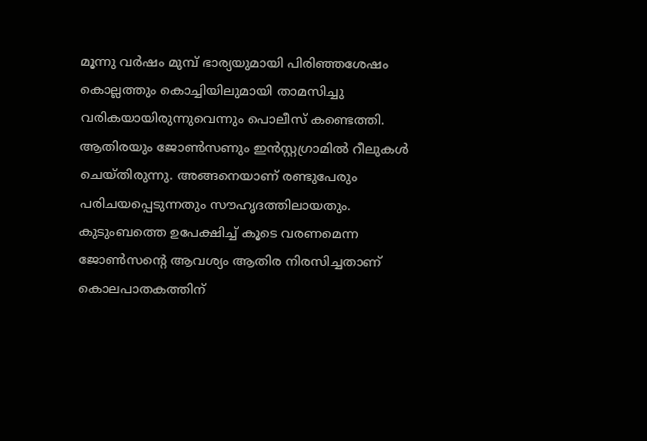മൂന്നു വര്‍ഷം മുമ്പ് ഭാര്യയുമായി പിരിഞ്ഞശേഷം കൊല്ലത്തും കൊച്ചിയിലുമായി താമസിച്ചു വരികയായിരുന്നുവെന്നും പൊലീസ് കണ്ടെത്തി. ആതിരയും ജോണ്‍സണും ഇന്‍സ്റ്റഗ്രാമില്‍ റീലുകള്‍ ചെയ്തിരുന്നു. അങ്ങനെയാണ് രണ്ടുപേരും പരിചയപ്പെടുന്നതും സൗഹൃദത്തിലായതും. കുടുംബത്തെ ഉപേക്ഷിച്ച് കൂടെ വരണമെന്ന ജോണ്‍സന്റെ ആവശ്യം ആതിര നിരസിച്ചതാണ് കൊലപാതകത്തിന്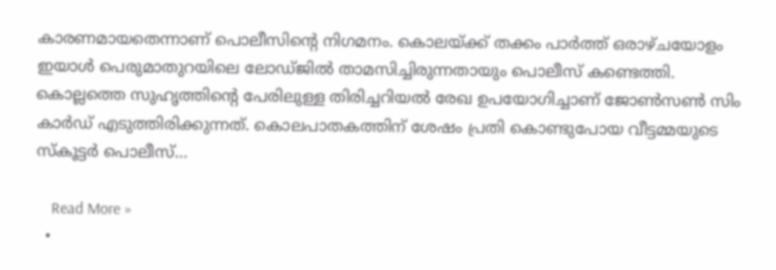കാരണമായതെന്നാണ് പൊലീസിന്റെ നിഗമനം. കൊലയ്ക്ക് തക്കം പാര്‍ത്ത് ഒരാഴ്ചയോളം ഇയാള്‍ പെരുമാതുറയിലെ ലോഡ്ജില്‍ താമസിച്ചിരുന്നതായും പൊലീസ് കണ്ടെത്തി. കൊല്ലത്തെ സുഹൃത്തിന്റെ പേരിലുള്ള തിരിച്ചറിയല്‍ രേഖ ഉപയോഗിച്ചാണ് ജോണ്‍സണ്‍ സിം കാര്‍ഡ് എടുത്തിരിക്കുന്നത്. കൊലപാതകത്തിന് ശേഷം പ്രതി കൊണ്ടുപോയ വീട്ടമ്മയുടെ സ്‌കൂട്ടര്‍ പൊലീസ്…

    Read More »
  •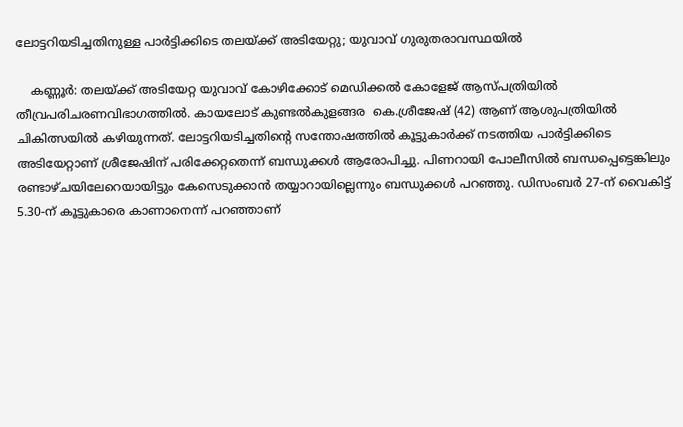ലോട്ടറിയടിച്ചതിനുള്ള പാര്‍ട്ടിക്കിടെ തലയ്ക്ക് അടിയേറ്റു; യുവാവ് ഗുരുതരാവസ്ഥയില്‍

    കണ്ണൂര്‍: തലയ്ക്ക് അടിയേറ്റ യുവാവ് കോഴിക്കോട് മെഡിക്കല്‍ കോളേജ് ആസ്പത്രിയില്‍ തീവ്രപരിചരണവിഭാഗത്തില്‍. കായലോട് കുണ്ടല്‍കുളങ്ങര  കെ.ശ്രീജേഷ് (42) ആണ് ആശുപത്രിയില്‍ ചികിത്സയില്‍ കഴിയുന്നത്. ലോട്ടറിയടിച്ചതിന്റെ സന്തോഷത്തില്‍ കൂട്ടുകാര്‍ക്ക് നടത്തിയ പാര്‍ട്ടിക്കിടെ അടിയേറ്റാണ് ശ്രീജേഷിന് പരിക്കേറ്റതെന്ന് ബന്ധുക്കള്‍ ആരോപിച്ചു. പിണറായി പോലീസില്‍ ബന്ധപ്പെട്ടെങ്കിലും രണ്ടാഴ്ചയിലേറെയായിട്ടും കേസെടുക്കാന്‍ തയ്യാറായില്ലെന്നും ബന്ധുക്കള്‍ പറഞ്ഞു. ഡിസംബര്‍ 27-ന് വൈകിട്ട് 5.30-ന് കൂട്ടുകാരെ കാണാനെന്ന് പറഞ്ഞാണ്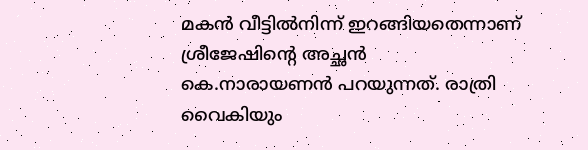മകന്‍ വീട്ടില്‍നിന്ന് ഇറങ്ങിയതെന്നാണ് ശ്രീജേഷിന്റെ അച്ഛന്‍ കെ.നാരായണന്‍ പറയുന്നത്. രാത്രി വൈകിയും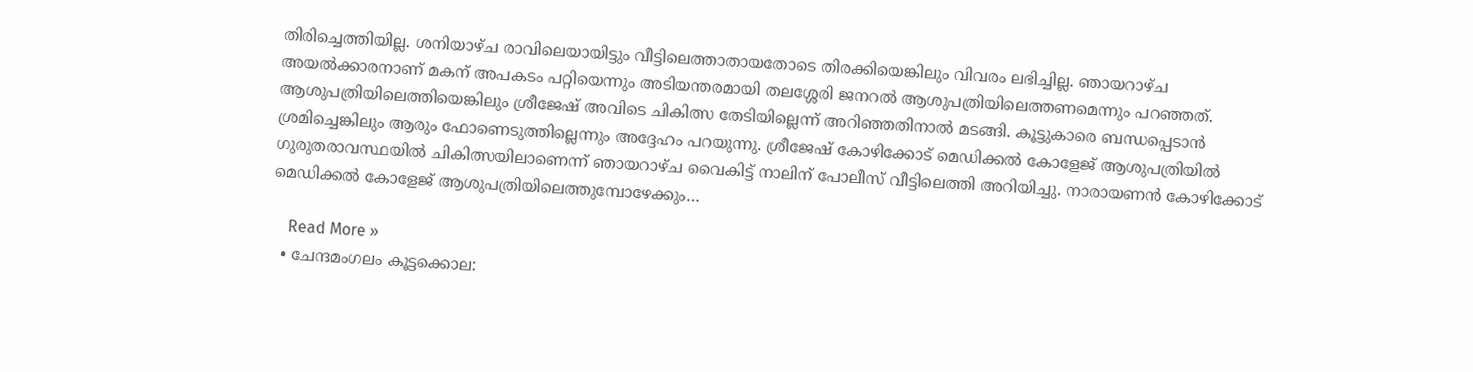തിരിച്ചെത്തിയില്ല. ശനിയാഴ്ച രാവിലെയായിട്ടും വീട്ടിലെത്താതായതോടെ തിരക്കിയെങ്കിലും വിവരം ലഭിച്ചില്ല. ഞായറാഴ്ച അയല്‍ക്കാരനാണ് മകന് അപകടം പറ്റിയെന്നും അടിയന്തരമായി തലശ്ശേരി ജനറല്‍ ആശുപത്രിയിലെത്തണമെന്നും പറഞ്ഞത്. ആശുപത്രിയിലെത്തിയെങ്കിലും ശ്രീജേഷ് അവിടെ ചികിത്സ തേടിയില്ലെന്ന് അറിഞ്ഞതിനാല്‍ മടങ്ങി. കൂട്ടുകാരെ ബന്ധപ്പെടാന്‍ ശ്രമിച്ചെങ്കിലും ആരും ഫോണെടുത്തില്ലെന്നും അദ്ദേഹം പറയുന്നു. ശ്രീജേഷ് കോഴിക്കോട് മെഡിക്കല്‍ കോളേജ് ആശുപത്രിയില്‍ ഗുരുതരാവസ്ഥയില്‍ ചികിത്സയിലാണെന്ന് ഞായറാഴ്ച വൈകിട്ട് നാലിന് പോലീസ് വീട്ടിലെത്തി അറിയിച്ചു. നാരായണന്‍ കോഴിക്കോട് മെഡിക്കല്‍ കോളേജ് ആശുപത്രിയിലെത്തുമ്പോഴേക്കും…

    Read More »
  • ചേന്ദമംഗലം കൂട്ടക്കൊല: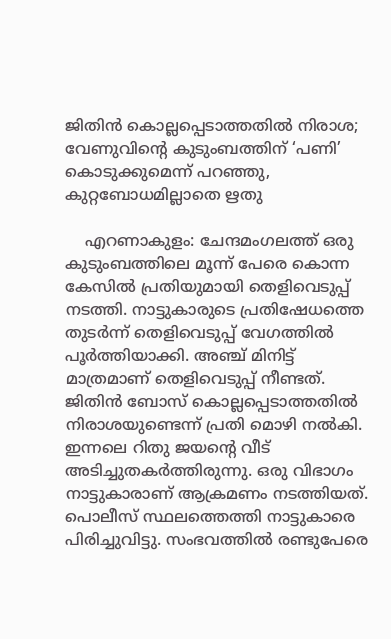ജിതിന്‍ കൊല്ലപ്പെടാത്തതില്‍ നിരാശ; വേണുവിന്റെ കുടുംബത്തിന് ‘പണി’ കൊടുക്കുമെന്ന് പറഞ്ഞു, കുറ്റബോധമില്ലാതെ ഋതു

    എറണാകുളം: ചേന്ദമംഗലത്ത് ഒരു കുടുംബത്തിലെ മൂന്ന് പേരെ കൊന്ന കേസില്‍ പ്രതിയുമായി തെളിവെടുപ്പ് നടത്തി. നാട്ടുകാരുടെ പ്രതിഷേധത്തെ തുടര്‍ന്ന് തെളിവെടുപ്പ് വേഗത്തില്‍ പൂര്‍ത്തിയാക്കി. അഞ്ച് മിനിട്ട് മാത്രമാണ് തെളിവെടുപ്പ് നീണ്ടത്. ജിതിന്‍ ബോസ് കൊല്ലപ്പെടാത്തതില്‍ നിരാശയുണ്ടെന്ന് പ്രതി മൊഴി നല്‍കി. ഇന്നലെ റിതു ജയന്റെ വീട് അടിച്ചുതകര്‍ത്തിരുന്നു. ഒരു വിഭാഗം നാട്ടുകാരാണ് ആക്രമണം നടത്തിയത്. പൊലീസ് സ്ഥലത്തെത്തി നാട്ടുകാരെ പിരിച്ചുവിട്ടു. സംഭവത്തില്‍ രണ്ടുപേരെ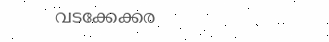വടക്കേക്കര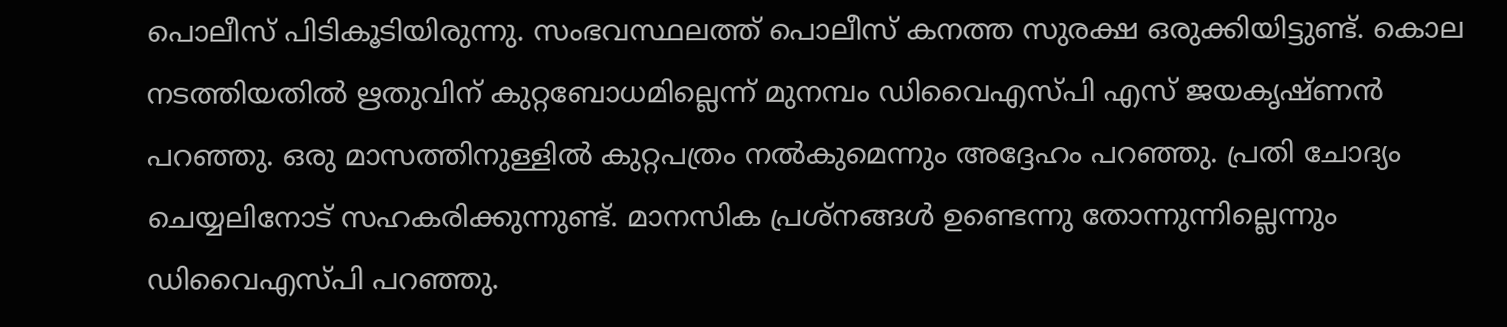പൊലീസ് പിടികൂടിയിരുന്നു. സംഭവസ്ഥലത്ത് പൊലീസ് കനത്ത സുരക്ഷ ഒരുക്കിയിട്ടുണ്ട്. കൊല നടത്തിയതില്‍ ഋതുവിന് കുറ്റബോധമില്ലെന്ന് മുനമ്പം ഡിവൈഎസ്പി എസ് ജയകൃഷ്ണന്‍ പറഞ്ഞു. ഒരു മാസത്തിനുള്ളില്‍ കുറ്റപത്രം നല്‍കുമെന്നും അദ്ദേഹം പറഞ്ഞു. പ്രതി ചോദ്യം ചെയ്യലിനോട് സഹകരിക്കുന്നുണ്ട്. മാനസിക പ്രശ്‌നങ്ങള്‍ ഉണ്ടെന്നു തോന്നുന്നില്ലെന്നും ഡിവൈഎസ്പി പറഞ്ഞു.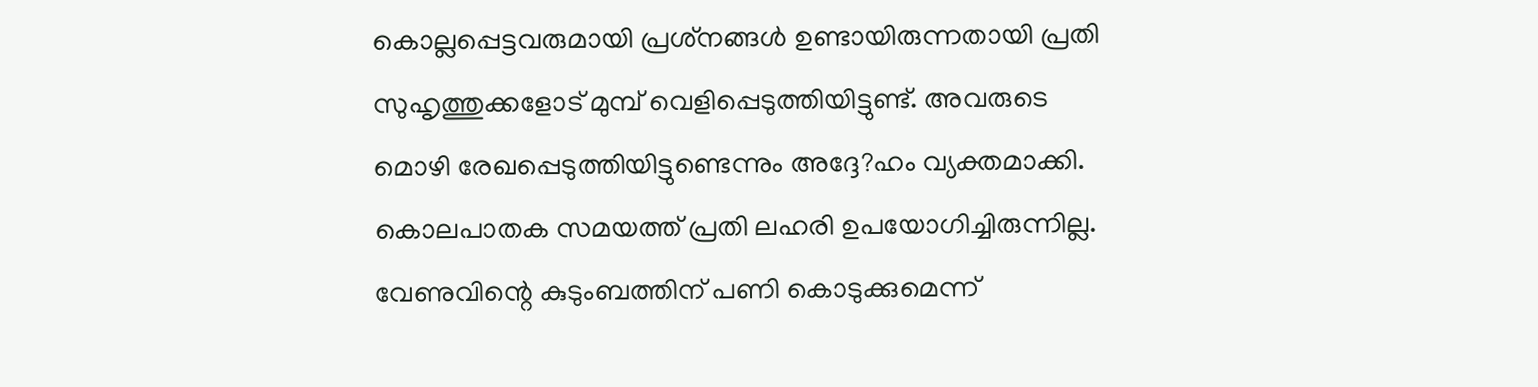കൊല്ലപ്പെട്ടവരുമായി പ്രശ്‌നങ്ങള്‍ ഉണ്ടായിരുന്നതായി പ്രതി സുഹൃത്തുക്കളോട് മുമ്പ് വെളിപ്പെടുത്തിയിട്ടുണ്ട്. അവരുടെ മൊഴി രേഖപ്പെടുത്തിയിട്ടുണ്ടെന്നും അദ്ദേ?ഹം വ്യക്തമാക്കി. കൊലപാതക സമയത്ത് പ്രതി ലഹരി ഉപയോഗിച്ചിരുന്നില്ല. വേണുവിന്റെ കുടുംബത്തിന് പണി കൊടുക്കുമെന്ന്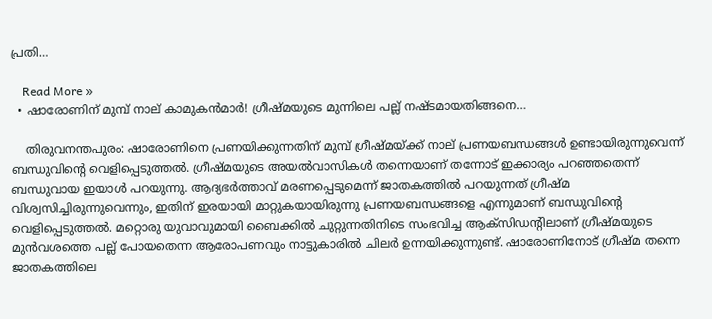പ്രതി…

    Read More »
  • ഷാരോണിന് മുമ്പ് നാല് കാമുകന്‍മാര്‍! ഗ്രീഷ്മയുടെ മുന്നിലെ പല്ല് നഷ്ടമായതിങ്ങനെ…

    തിരുവനന്തപുരം: ഷാരോണിനെ പ്രണയിക്കുന്നതിന് മുമ്പ് ഗ്രീഷ്മയ്ക്ക് നാല് പ്രണയബന്ധങ്ങള്‍ ഉണ്ടായിരുന്നുവെന്ന് ബന്ധുവിന്റെ വെളിപ്പെടുത്തല്‍. ഗ്രീഷ്മയുടെ അയല്‍വാസികള്‍ തന്നെയാണ് തന്നോട് ഇക്കാര്യം പറഞ്ഞതെന്ന് ബന്ധുവായ ഇയാള്‍ പറയുന്നു. ആദ്യഭര്‍ത്താവ് മരണപ്പെടുമെന്ന് ജാതകത്തില്‍ പറയുന്നത് ഗ്രീഷ്മ വിശ്വസിച്ചിരുന്നുവെന്നും, ഇതിന് ഇരയായി മാറ്റുകയായിരുന്നു പ്രണയബന്ധങ്ങളെ എന്നുമാണ് ബന്ധുവിന്റെ വെളിപ്പെടുത്തല്‍. മറ്റൊരു യുവാവുമായി ബൈക്കില്‍ ചുറ്റുന്നതിനിടെ സംഭവിച്ച ആക്സിഡന്റിലാണ് ഗ്രീഷ്മയുടെ മുന്‍വശത്തെ പല്ല് പോയതെന്ന ആരോപണവും നാട്ടുകാരില്‍ ചിലര്‍ ഉന്നയിക്കുന്നുണ്ട്. ഷാരോണിനോട് ഗ്രീഷ്മ തന്നെ ജാതകത്തിലെ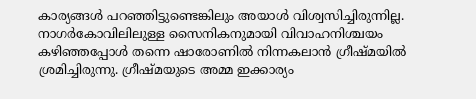കാര്യങ്ങള്‍ പറഞ്ഞിട്ടുണ്ടെങ്കിലും അയാള്‍ വിശ്വസിച്ചിരുന്നില്ല. നാഗര്‍കോവിലിലുള്ള സൈനികനുമായി വിവാഹനിശ്ചയം കഴിഞ്ഞപ്പോള്‍ തന്നെ ഷാരോണില്‍ നിന്നകലാന്‍ ഗ്രീഷ്മയില്‍ ശ്രമിച്ചിരുന്നു. ഗ്രീഷ്മയുടെ അമ്മ ഇക്കാര്യം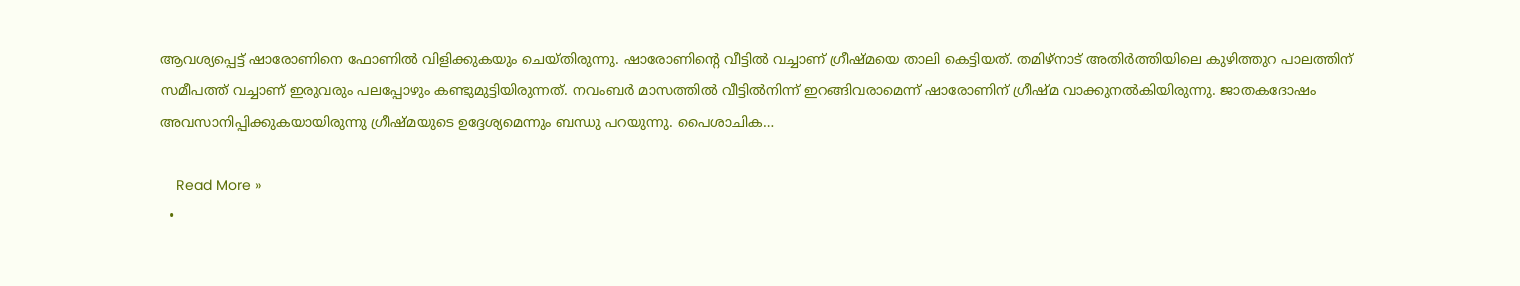ആവശ്യപ്പെട്ട് ഷാരോണിനെ ഫോണില്‍ വിളിക്കുകയും ചെയ്തിരുന്നു. ഷാരോണിന്റെ വീട്ടില്‍ വച്ചാണ് ഗ്രീഷ്മയെ താലി കെട്ടിയത്. തമിഴ്നാട് അതിര്‍ത്തിയിലെ കുഴിത്തുറ പാലത്തിന് സമീപത്ത് വച്ചാണ് ഇരുവരും പലപ്പോഴും കണ്ടുമുട്ടിയിരുന്നത്. നവംബര്‍ മാസത്തില്‍ വീട്ടില്‍നിന്ന് ഇറങ്ങിവരാമെന്ന് ഷാരോണിന് ഗ്രീഷ്മ വാക്കുനല്‍കിയിരുന്നു. ജാതകദോഷം അവസാനിപ്പിക്കുകയായിരുന്നു ഗ്രീഷ്മയുടെ ഉദ്ദേശ്യമെന്നും ബന്ധു പറയുന്നു. പൈശാചിക…

    Read More »
  •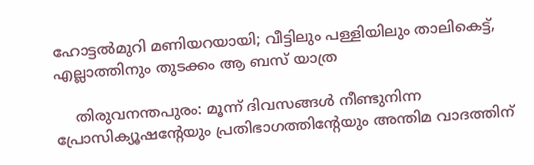ഹോട്ടല്‍മുറി മണിയറയായി; വീട്ടിലും പള്ളിയിലും താലികെട്ട്, എല്ലാത്തിനും തുടക്കം ആ ബസ് യാത്ര

    തിരുവനന്തപുരം: മൂന്ന് ദിവസങ്ങള്‍ നീണ്ടുനിന്ന പ്രോസിക്യൂഷന്റേയും പ്രതിഭാഗത്തിന്റേയും അന്തിമ വാദത്തിന്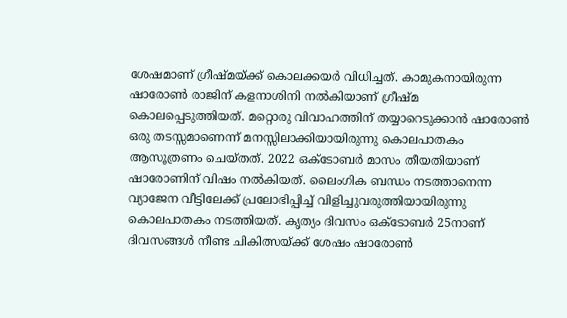ശേഷമാണ് ഗ്രീഷ്മയ്ക്ക് കൊലക്കയര്‍ വിധിച്ചത്. കാമുകനായിരുന്ന ഷാരോണ്‍ രാജിന് കളനാശിനി നല്‍കിയാണ് ഗ്രീഷ്മ കൊലപ്പെടുത്തിയത്. മറ്റൊരു വിവാഹത്തിന് തയ്യാറെടുക്കാന്‍ ഷാരോണ്‍ ഒരു തടസ്സമാണെന്ന് മനസ്സിലാക്കിയായിരുന്നു കൊലപാതകം ആസൂത്രണം ചെയ്തത്. 2022 ഒക്ടോബര്‍ മാസം തീയതിയാണ് ഷാരോണിന് വിഷം നല്‍കിയത്. ലൈംഗിക ബന്ധം നടത്താനെന്ന വ്യാജേന വീട്ടിലേക്ക് പ്രലോഭിപ്പിച്ച് വിളിച്ചുവരുത്തിയായിരുന്നു കൊലപാതകം നടത്തിയത്. കൃത്യം ദിവസം ഒക്ടോബര്‍ 25നാണ് ദിവസങ്ങള്‍ നീണ്ട ചികിത്സയ്ക്ക് ശേഷം ഷാരോണ്‍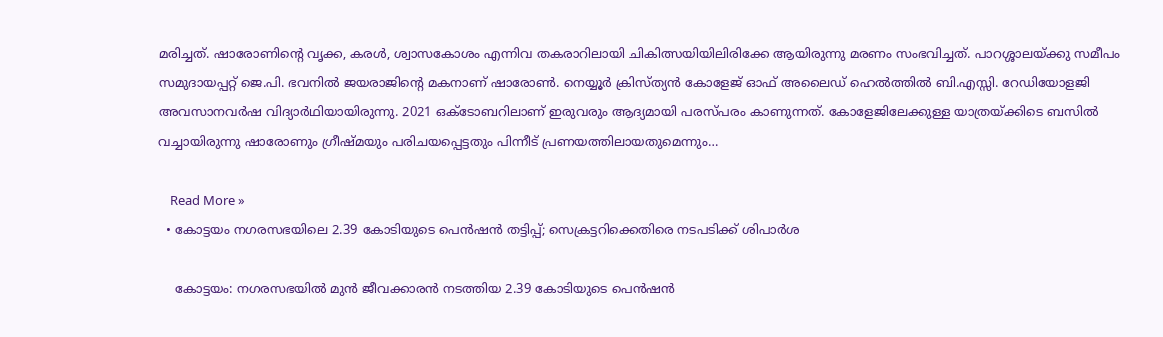മരിച്ചത്. ഷാരോണിന്റെ വൃക്ക, കരള്‍, ശ്വാസകോശം എന്നിവ തകരാറിലായി ചികിത്സയിയിലിരിക്കേ ആയിരുന്നു മരണം സംഭവിച്ചത്. പാറശ്ശാലയ്ക്കു സമീപം സമുദായപ്പറ്റ് ജെ.പി. ഭവനില്‍ ജയരാജിന്റെ മകനാണ് ഷാരോണ്‍. നെയ്യൂര്‍ ക്രിസ്ത്യന്‍ കോളേജ് ഓഫ് അലൈഡ് ഹെല്‍ത്തില്‍ ബി.എസ്സി. റേഡിയോളജി അവസാനവര്‍ഷ വിദ്യാര്‍ഥിയായിരുന്നു. 2021 ഒക്ടോബറിലാണ് ഇരുവരും ആദ്യമായി പരസ്പരം കാണുന്നത്. കോളേജിലേക്കുള്ള യാത്രയ്ക്കിടെ ബസില്‍ വച്ചായിരുന്നു ഷാരോണും ഗ്രീഷ്മയും പരിചയപ്പെട്ടതും പിന്നീട് പ്രണയത്തിലായതുമെന്നും…

    Read More »
  • കോട്ടയം നഗരസഭയിലെ 2.39 കോടിയുടെ പെന്‍ഷന്‍ തട്ടിപ്പ്; സെക്രട്ടറിക്കെതിരെ നടപടിക്ക് ശിപാര്‍ശ

    കോട്ടയം: നഗരസഭയില്‍ മുന്‍ ജീവക്കാരന്‍ നടത്തിയ 2.39 കോടിയുടെ പെന്‍ഷന്‍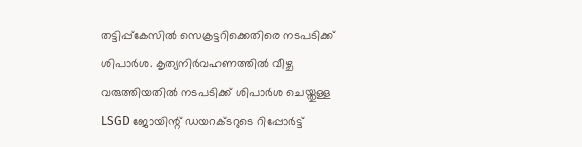തട്ടിപ്പ്‌കേസില്‍ സെക്രട്ടറിക്കെതിരെ നടപടിക്ക് ശിപാര്‍ശ. കൃത്യനിര്‍വഹണത്തില്‍ വീഴ്ച വരുത്തിയതില്‍ നടപടിക്ക് ശിപാര്‍ശ ചെയ്തുള്ള LSGD ജോയിന്റ് ഡയറക്ടറുടെ റിപ്പോര്‍ട്ട്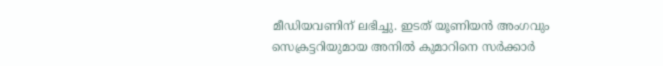മീഡിയവണിന് ലഭിച്ചു. ഇടത് യൂണിയന്‍ അംഗവും സെക്രട്ടറിയുമായ അനില്‍ കുമാറിനെ സര്‍ക്കാര്‍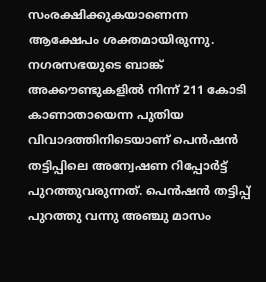സംരക്ഷിക്കുകയാണെന്ന ആക്ഷേപം ശക്തമായിരുന്നു. നഗരസഭയുടെ ബാങ്ക് അക്കൗണ്ടുകളില്‍ നിന്ന് 211 കോടി കാണാതായെന്ന പുതിയ വിവാദത്തിനിടെയാണ് പെന്‍ഷന്‍ തട്ടിപ്പിലെ അന്വേഷണ റിപ്പോര്‍ട്ട് പുറത്തുവരുന്നത്. പെന്‍ഷന്‍ തട്ടിപ്പ് പുറത്തു വന്നു അഞ്ചു മാസം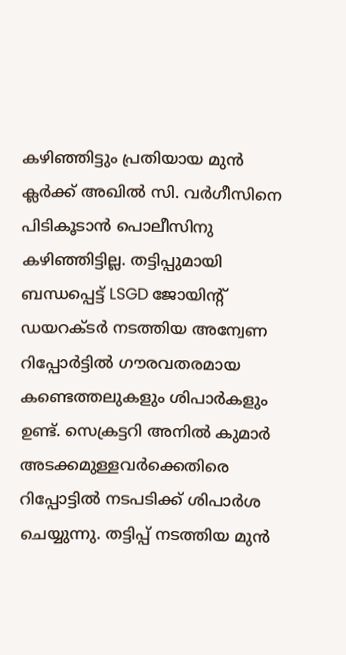കഴിഞ്ഞിട്ടും പ്രതിയായ മുന്‍ ക്ലര്‍ക്ക് അഖില്‍ സി. വര്‍ഗീസിനെ പിടികൂടാന്‍ പൊലീസിനു കഴിഞ്ഞിട്ടില്ല. തട്ടിപ്പുമായി ബന്ധപ്പെട്ട് LSGD ജോയിന്റ് ഡയറക്ടര്‍ നടത്തിയ അന്വേണ റിപ്പോര്‍ട്ടില്‍ ഗൗരവതരമായ കണ്ടെത്തലുകളും ശിപാര്‍കളും ഉണ്ട്. സെക്രട്ടറി അനില്‍ കുമാര്‍ അടക്കമുള്ളവര്‍ക്കെതിരെ റിപ്പോട്ടില്‍ നടപടിക്ക് ശിപാര്‍ശ ചെയ്യുന്നു. തട്ടിപ്പ് നടത്തിയ മുന്‍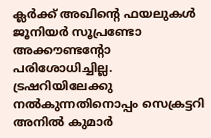ക്ലര്‍ക്ക് അഖിന്റെ ഫയലുകള്‍ ജൂനിയര്‍ സൂപ്രണ്ടോ അക്കൗണ്ടന്റോ പരിശോധിച്ചില്ല. ട്രഷറിയിലേക്കു നല്‍കുന്നതിനൊപ്പം സെക്രട്ടറി അനില്‍ കുമാര്‍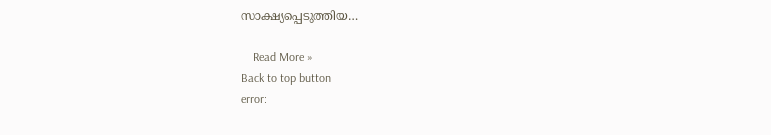സാക്ഷ്യപ്പെടുത്തിയ…

    Read More »
Back to top button
error: